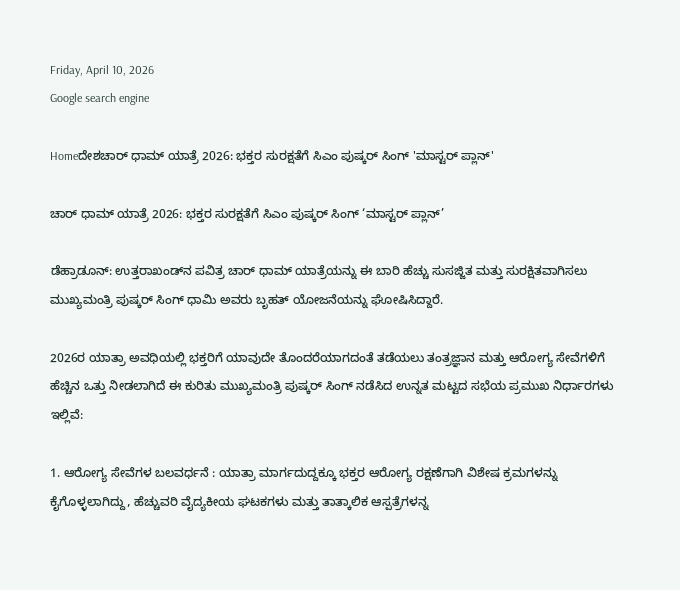Friday, April 10, 2026
Google search engine

Homeದೇಶಚಾರ್ ಧಾಮ್ ಯಾತ್ರೆ 2026: ಭಕ್ತರ ಸುರಕ್ಷತೆಗೆ ಸಿಎಂ ಪುಷ್ಕರ್ ಸಿಂಗ್ 'ಮಾಸ್ಟರ್ ಪ್ಲಾನ್'

ಚಾರ್ ಧಾಮ್ ಯಾತ್ರೆ 2026: ಭಕ್ತರ ಸುರಕ್ಷತೆಗೆ ಸಿಎಂ ಪುಷ್ಕರ್ ಸಿಂಗ್ ‘ಮಾಸ್ಟರ್ ಪ್ಲಾನ್’

ಡೆಹ್ರಾಡೂನ್: ಉತ್ತರಾಖಂಡ್‌ನ ಪವಿತ್ರ ಚಾರ್ ಧಾಮ್ ಯಾತ್ರೆಯನ್ನು ಈ ಬಾರಿ ಹೆಚ್ಚು ಸುಸಜ್ಜಿತ ಮತ್ತು ಸುರಕ್ಷಿತವಾಗಿಸಲು ಮುಖ್ಯಮಂತ್ರಿ ಪುಷ್ಕರ್ ಸಿಂಗ್ ಧಾಮಿ ಅವರು ಬೃಹತ್ ಯೋಜನೆಯನ್ನು ಘೋಷಿಸಿದ್ದಾರೆ.

2026ರ ಯಾತ್ರಾ ಅವಧಿಯಲ್ಲಿ ಭಕ್ತರಿಗೆ ಯಾವುದೇ ತೊಂದರೆಯಾಗದಂತೆ ತಡೆಯಲು ತಂತ್ರಜ್ಞಾನ ಮತ್ತು ಆರೋಗ್ಯ ಸೇವೆಗಳಿಗೆ ಹೆಚ್ಚಿನ ಒತ್ತು ನೀಡಲಾಗಿದೆ ಈ ಕುರಿತು ಮುಖ್ಯಮಂತ್ರಿ ಪುಷ್ಕರ್ ಸಿಂಗ್ ನಡೆಸಿದ ಉನ್ನತ ಮಟ್ಟದ ಸಭೆಯ ಪ್ರಮುಖ ನಿರ್ಧಾರಗಳು ಇಲ್ಲಿವೆ:

1. ಆರೋಗ್ಯ ಸೇವೆಗಳ ಬಲವರ್ಧನೆ : ಯಾತ್ರಾ ಮಾರ್ಗದುದ್ದಕ್ಕೂ ಭಕ್ತರ ಆರೋಗ್ಯ ರಕ್ಷಣೆಗಾಗಿ ವಿಶೇಷ ಕ್ರಮಗಳನ್ನು ಕೈಗೊಳ್ಳಲಾಗಿದ್ದು, ಹೆಚ್ಚುವರಿ ವೈದ್ಯಕೀಯ ಘಟಕಗಳು ಮತ್ತು ತಾತ್ಕಾಲಿಕ ಆಸ್ಪತ್ರೆಗಳನ್ನ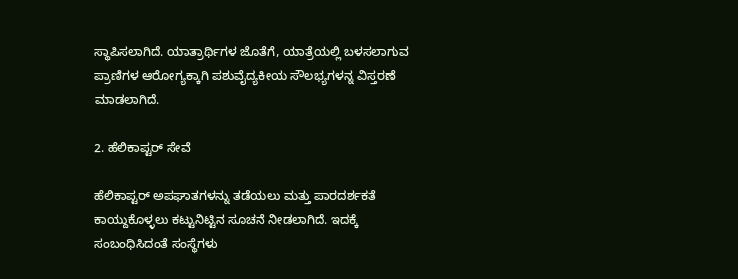ಸ್ಥಾಪಿಸಲಾಗಿದೆ. ಯಾತ್ರಾರ್ಥಿಗಳ ಜೊತೆಗೆ, ಯಾತ್ರೆಯಲ್ಲಿ ಬಳಸಲಾಗುವ ಪ್ರಾಣಿಗಳ ಆರೋಗ್ಯಕ್ಕಾಗಿ ಪಶುವೈದ್ಯಕೀಯ ಸೌಲಭ್ಯಗಳನ್ನ ವಿಸ್ತರಣೆ ಮಾಡಲಾಗಿದೆ.

2. ಹೆಲಿಕಾಪ್ಟರ್ ಸೇವೆ

ಹೆಲಿಕಾಪ್ಟರ್ ಅಪಘಾತಗಳನ್ನು ತಡೆಯಲು ಮತ್ತು ಪಾರದರ್ಶಕತೆ ಕಾಯ್ದುಕೊಳ್ಳಲು ಕಟ್ಟುನಿಟ್ಟಿನ ಸೂಚನೆ ನೀಡಲಾಗಿದೆ. ಇದಕ್ಕೆ ಸಂಬಂಧಿಸಿದಂತೆ ಸಂಸ್ಥೆಗಳು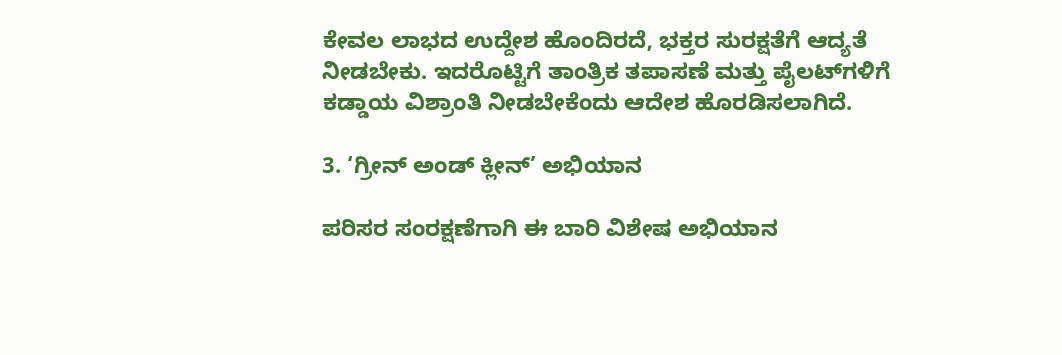ಕೇವಲ ಲಾಭದ ಉದ್ದೇಶ ಹೊಂದಿರದೆ, ಭಕ್ತರ ಸುರಕ್ಷತೆಗೆ ಆದ್ಯತೆ ನೀಡಬೇಕು. ಇದರೊಟ್ಟಿಗೆ ತಾಂತ್ರಿಕ ತಪಾಸಣೆ ಮತ್ತು ಪೈಲಟ್‌ಗಳಿಗೆ ಕಡ್ಡಾಯ ವಿಶ್ರಾಂತಿ ನೀಡಬೇಕೆಂದು ಆದೇಶ ಹೊರಡಿಸಲಾಗಿದೆ.

3. ‘ಗ್ರೀನ್ ಅಂಡ್ ಕ್ಲೀನ್’ ಅಭಿಯಾನ

ಪರಿಸರ ಸಂರಕ್ಷಣೆಗಾಗಿ ಈ ಬಾರಿ ವಿಶೇಷ ಅಭಿಯಾನ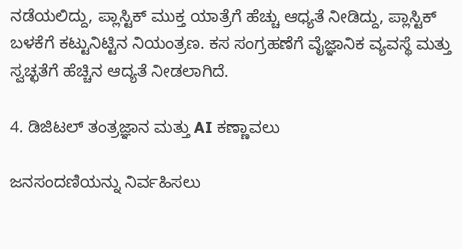ನಡೆಯಲಿದ್ದು, ಪ್ಲಾಸ್ಟಿಕ್ ಮುಕ್ತ ಯಾತ್ರೆಗೆ ಹೆಚ್ಚು ಆಧ್ಯತೆ ನೀಡಿದ್ದು, ಪ್ಲಾಸ್ಟಿಕ್ ಬಳಕೆಗೆ ಕಟ್ಟುನಿಟ್ಟಿನ ನಿಯಂತ್ರಣ. ಕಸ ಸಂಗ್ರಹಣೆಗೆ ವೈಜ್ಞಾನಿಕ ವ್ಯವಸ್ಥೆ ಮತ್ತು ಸ್ವಚ್ಛತೆಗೆ ಹೆಚ್ಚಿನ ಆದ್ಯತೆ ನೀಡಲಾಗಿದೆ.

4. ಡಿಜಿಟಲ್ ತಂತ್ರಜ್ಞಾನ ಮತ್ತು AI ಕಣ್ಣಾವಲು

ಜನಸಂದಣಿಯನ್ನು ನಿರ್ವಹಿಸಲು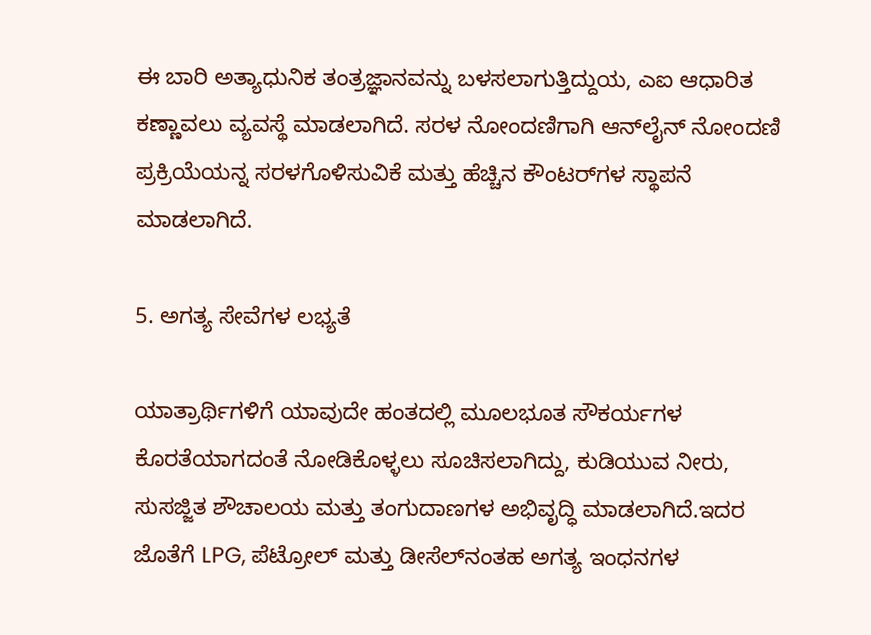ಈ ಬಾರಿ ಅತ್ಯಾಧುನಿಕ ತಂತ್ರಜ್ಞಾನವನ್ನು ಬಳಸಲಾಗುತ್ತಿದ್ದುಯ, ಎಐ ಆಧಾರಿತ ಕಣ್ಣಾವಲು ವ್ಯವಸ್ಥೆ ಮಾಡಲಾಗಿದೆ. ಸರಳ ನೋಂದಣಿಗಾಗಿ ಆನ್‌ಲೈನ್ ನೋಂದಣಿ ಪ್ರಕ್ರಿಯೆಯನ್ನ ಸರಳಗೊಳಿಸುವಿಕೆ ಮತ್ತು ಹೆಚ್ಚಿನ ಕೌಂಟರ್‌ಗಳ ಸ್ಥಾಪನೆ ಮಾಡಲಾಗಿದೆ.

5. ಅಗತ್ಯ ಸೇವೆಗಳ ಲಭ್ಯತೆ

ಯಾತ್ರಾರ್ಥಿಗಳಿಗೆ ಯಾವುದೇ ಹಂತದಲ್ಲಿ ಮೂಲಭೂತ ಸೌಕರ್ಯಗಳ ಕೊರತೆಯಾಗದಂತೆ ನೋಡಿಕೊಳ್ಳಲು ಸೂಚಿಸಲಾಗಿದ್ದು, ಕುಡಿಯುವ ನೀರು, ಸುಸಜ್ಜಿತ ಶೌಚಾಲಯ ಮತ್ತು ತಂಗುದಾಣಗಳ ಅಭಿವೃದ್ಧಿ ಮಾಡಲಾಗಿದೆ.ಇದರ ಜೊತೆಗೆ LPG, ಪೆಟ್ರೋಲ್ ಮತ್ತು ಡೀಸೆಲ್‌ನಂತಹ ಅಗತ್ಯ ಇಂಧನಗಳ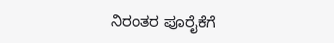ನಿರಂತರ ಪೂರೈಕೆಗೆ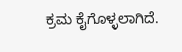ಕ್ರಮ ಕೈಗೊಳ್ಳಲಾಗಿದೆ.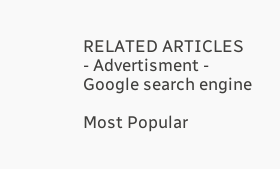RELATED ARTICLES
- Advertisment -
Google search engine

Most Popular